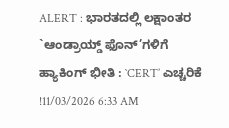ALERT : ಭಾರತದಲ್ಲಿ ಲಕ್ಷಾಂತರ `ಆಂಡ್ರಾಯ್ಡ್ ಫೊನ್’ಗಳಿಗೆ ಹ್ಯಾಕಿಂಗ್ ಭೀತಿ : `CERT’ ಎಚ್ಚರಿಕೆ !11/03/2026 6:33 AM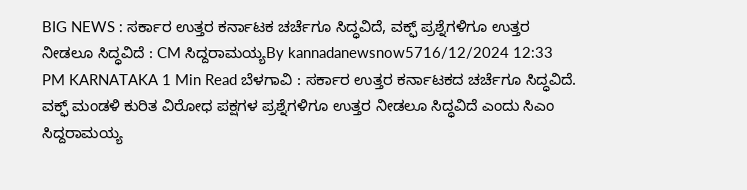BIG NEWS : ಸರ್ಕಾರ ಉತ್ತರ ಕರ್ನಾಟಕ ಚರ್ಚೆಗೂ ಸಿದ್ಧವಿದೆ, ವಕ್ಫ್ ಪ್ರಶ್ನೆಗಳಿಗೂ ಉತ್ತರ ನೀಡಲೂ ಸಿದ್ಧವಿದೆ : CM ಸಿದ್ದರಾಮಯ್ಯBy kannadanewsnow5716/12/2024 12:33 PM KARNATAKA 1 Min Read ಬೆಳಗಾವಿ : ಸರ್ಕಾರ ಉತ್ತರ ಕರ್ನಾಟಕದ ಚರ್ಚೆಗೂ ಸಿದ್ಧವಿದೆ. ವಕ್ಫ್ ಮಂಡಳಿ ಕುರಿತ ವಿರೋಧ ಪಕ್ಷಗಳ ಪ್ರಶ್ನೆಗಳಿಗೂ ಉತ್ತರ ನೀಡಲೂ ಸಿದ್ಧವಿದೆ ಎಂದು ಸಿಎಂ ಸಿದ್ದರಾಮಯ್ಯ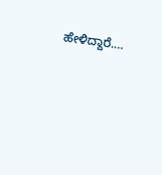ಹೇಳಿದ್ದಾರೆ.…